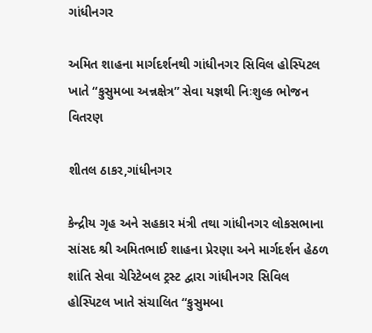ગાંધીનગર

અમિત શાહના માર્ગદર્શનથી ગાંધીનગર સિવિલ હોસ્પિટલ ખાતે “કુસુમબા અન્નક્ષેત્ર” સેવા યજ્ઞથી નિઃશુલ્ક ભોજન વિતરણ

શીતલ ઠાકર,ગાંધીનગર

કેન્દ્રીય ગૃહ અને સહકાર મંત્રી તથા ગાંધીનગર લોકસભાના સાંસદ શ્રી અમિતભાઈ શાહના પ્રેરણા અને માર્ગદર્શન હેઠળ શાંતિ સેવા ચેરિટેબલ ટ્રસ્ટ દ્વારા ગાંધીનગર સિવિલ હોસ્પિટલ ખાતે સંચાલિત “કુસુમબા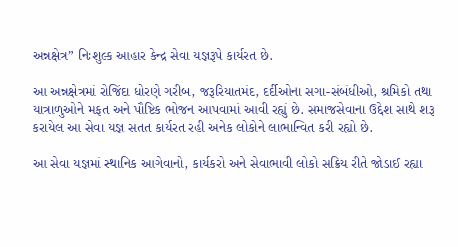અન્નક્ષેત્ર” નિઃશુલ્ક આહાર કેન્દ્ર સેવા યજ્ઞરૂપે કાર્યરત છે.

આ અન્નક્ષેત્રમાં રોજિંદા ધોરણે ગરીબ, જરૂરિયાતમંદ, દર્દીઓના સગા-સંબંધીઓ, શ્રમિકો તથા યાત્રાળુઓને મફત અને પૌષ્ટિક ભોજન આપવામાં આવી રહ્યું છે. સમાજસેવાના ઉદ્દેશ સાથે શરૂ કરાયેલ આ સેવા યજ્ઞ સતત કાર્યરત રહી અનેક લોકોને લાભાન્વિત કરી રહ્યો છે.

આ સેવા યજ્ઞમાં સ્થાનિક આગેવાનો, કાર્યકરો અને સેવાભાવી લોકો સક્રિય રીતે જોડાઈ રહ્યા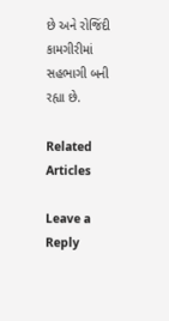છે અને રોજિંદી કામગીરીમાં સહભાગી બની રહ્યા છે.

Related Articles

Leave a Reply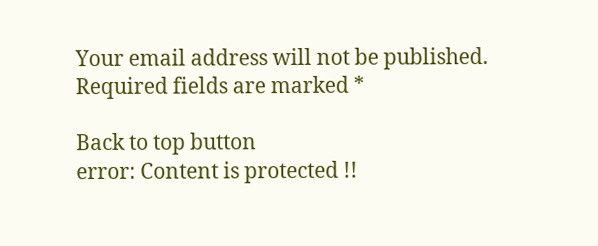Your email address will not be published. Required fields are marked *

Back to top button
error: Content is protected !!